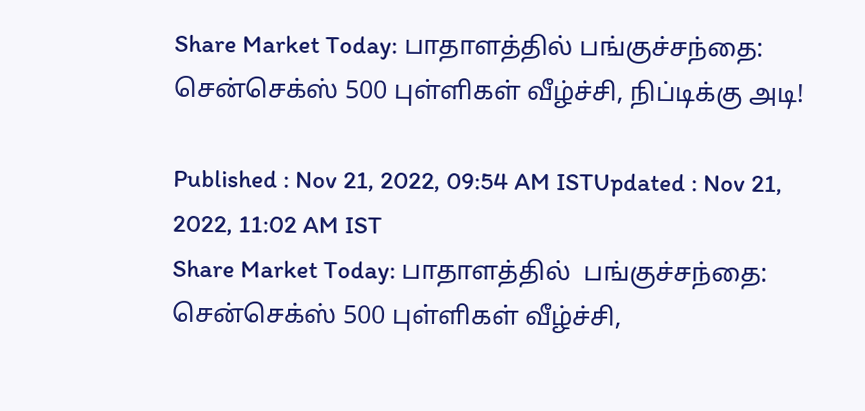Share Market Today: பாதாளத்தில் பங்குச்சந்தை: சென்செக்ஸ் 500 புள்ளிகள் வீழ்ச்சி, நிப்டிக்கு அடி!

Published : Nov 21, 2022, 09:54 AM ISTUpdated : Nov 21, 2022, 11:02 AM IST
Share Market Today: பாதாளத்தில்  பங்குச்சந்தை: சென்செக்ஸ் 500 புள்ளிகள் வீழ்ச்சி,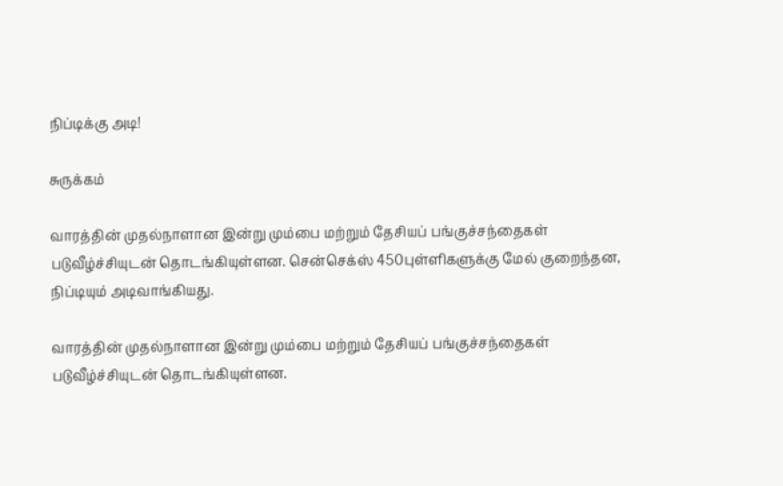நிப்டிக்கு அடி!

சுருக்கம்

வாரத்தின் முதல்நாளான இன்று மும்பை மற்றும் தேசியப் பங்குச்சந்தைகள் படுவீழ்ச்சியுடன் தொடங்கியுள்ளன. சென்செக்ஸ் 450புள்ளிகளுக்கு மேல் குறைந்தன, நிப்டியும் அடிவாங்கியது.

வாரத்தின் முதல்நாளான இன்று மும்பை மற்றும் தேசியப் பங்குச்சந்தைகள் படுவீழ்ச்சியுடன் தொடங்கியுள்ளன.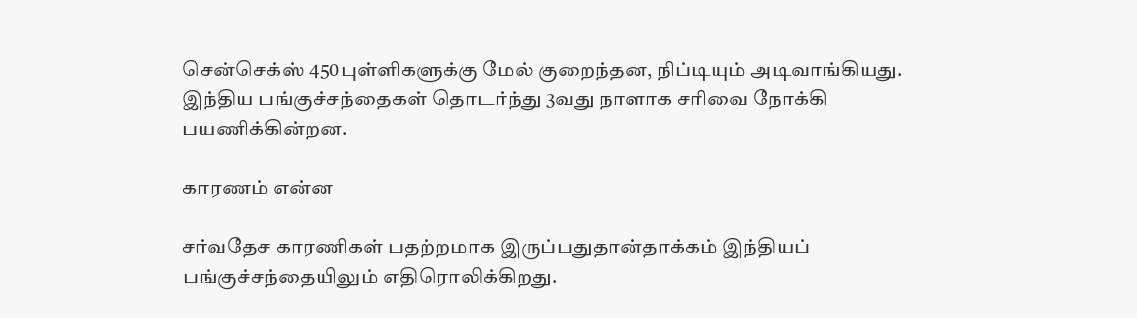சென்செக்ஸ் 450புள்ளிகளுக்கு மேல் குறைந்தன, நிப்டியும் அடிவாங்கியது.
இந்திய பங்குச்சந்தைகள் தொடர்ந்து 3வது நாளாக சரிவை நோக்கி பயணிக்கின்றன.

காரணம் என்ன

சர்வதேச காரணிகள் பதற்றமாக இருப்பதுதான்தாக்கம் இந்தியப் பங்குச்சந்தையிலும் எதிரொலிக்கிறது.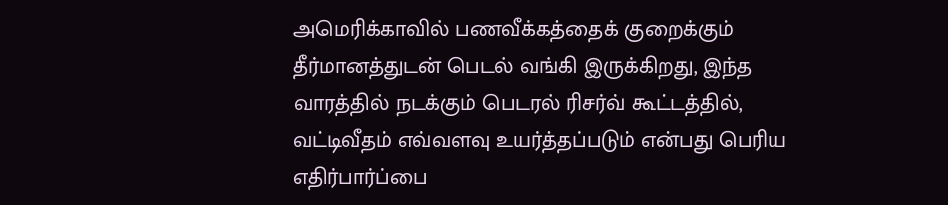அமெரிக்காவில் பணவீக்கத்தைக் குறைக்கும் தீர்மானத்துடன் பெடல் வங்கி இருக்கிறது, இந்த வாரத்தில் நடக்கும் பெடரல் ரிசர்வ் கூட்டத்தில், வட்டிவீதம் எவ்வளவு உயர்த்தப்படும் என்பது பெரிய எதிர்பார்ப்பை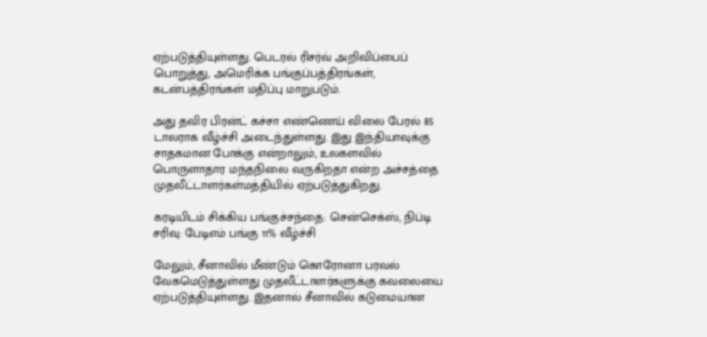ஏற்படுத்தியுள்ளது. பெடரல் ரிசர்வ் அறிவிப்பைப் பொறுத்து, அமெரிக்க பங்குப்பத்திரங்கள், கடன்பத்திரங்கள் மதிப்பு மாறுபடும்.

அது தவிர பிரன்ட் கச்சா எண்ணெய் விலை பேரல் 85 டாலராக வீழ்ச்சி அடைந்துள்ளது. இது இந்தியாவுக்கு சாதகமான போக்கு என்றாலும், உலகளவில் பொருளாதார மந்தநிலை வருகிறதா என்ற அச்சத்தை முதலீட்டாளர்கள்மத்தியில் ஏற்படுத்துகிறது.

கரடியிடம் சிக்கிய பங்குச்சந்தை: சென்செக்ஸ், நிப்டி சரிவு: பேடிஎம் பங்கு 11% வீழ்ச்சி

மேலும், சீனாவில் மீண்டும் கொரோனா பரவல் வேகமெடுத்துள்ளது முதலீட்டாளர்களுக்கு கவலையை ஏற்படுத்தியுள்ளது. இதனால் சீனாவில் கடுமையான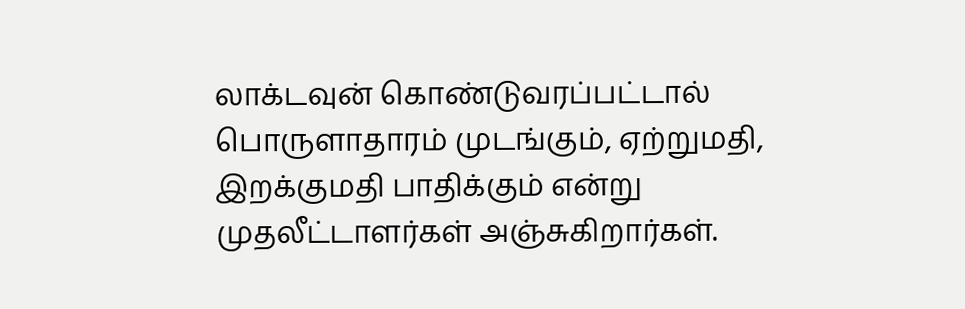லாக்டவுன் கொண்டுவரப்பட்டால் பொருளாதாரம் முடங்கும், ஏற்றுமதி, இறக்குமதி பாதிக்கும் என்று முதலீட்டாளர்கள் அஞ்சுகிறார்கள்.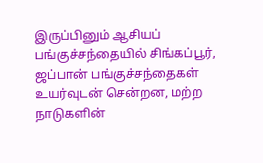இருப்பினும் ஆசியப் பங்குச்சந்தையில் சிங்கப்பூர், ஜப்பான் பங்குச்சந்தைகள் உயர்வுடன் சென்றன, மற்ற நாடுகளின்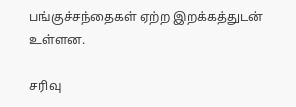பங்குச்சந்தைகள் ஏற்ற இறக்கத்துடன் உள்ளன.

சரிவு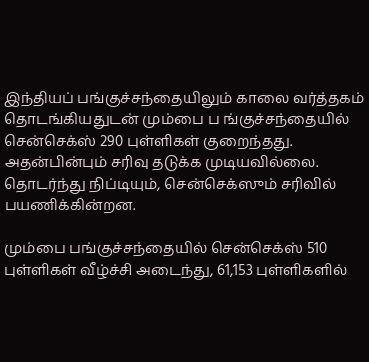இந்தியப் பங்குச்சந்தையிலும் காலை வர்த்தகம் தொடங்கியதுடன் மும்பை ப ங்குச்சந்தையில் சென்செக்ஸ் 290 புள்ளிகள் குறைந்தது. அதன்பின்பும் சரிவு தடுக்க முடியவில்லை. தொடர்ந்து நிப்டியும், சென்செக்ஸும் சரிவில் பயணிக்கின்றன.

மும்பை பங்குச்சந்தையில் சென்செக்ஸ் 510 புள்ளிகள் வீழ்ச்சி அடைந்து, 61,153 புள்ளிகளில்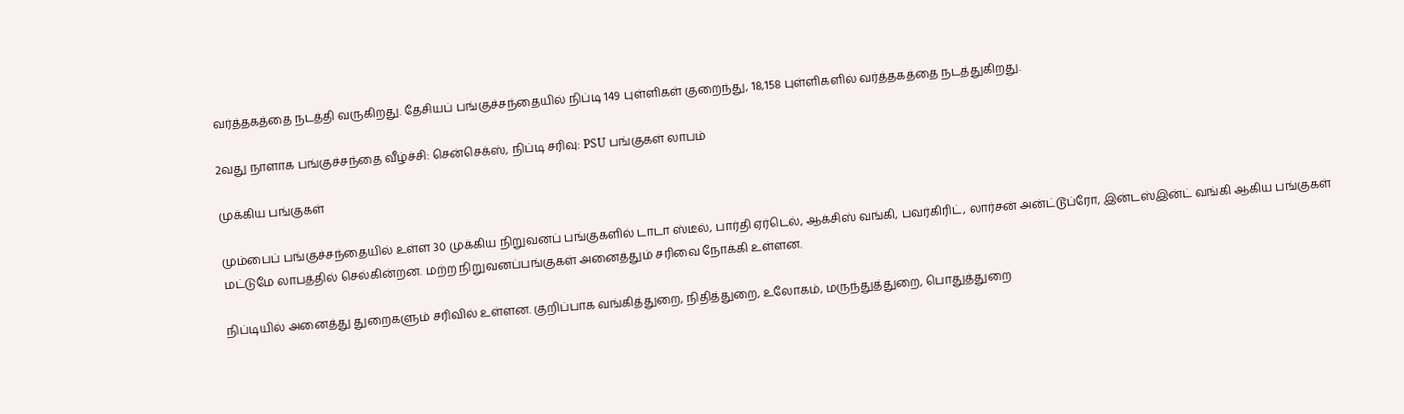வர்த்தகத்தை நடத்தி வருகிறது. தேசியப் பங்குச்சந்தையில் நிப்டி 149 புள்ளிகள் குறைந்து, 18,158 புள்ளிகளில் வர்த்தகத்தை நடத்துகிறது.

2வது நாளாக பங்குச்சந்தை வீழ்ச்சி: சென்செக்ஸ், நிப்டி சரிவு: PSU பங்குகள் லாபம்

முக்கிய பங்குகள்

மும்பைப் பங்குச்சந்தையில் உள்ள 30 முக்கிய நிறுவனப் பங்குகளில் டாடா ஸ்டீல், பார்தி ஏர்டெல், ஆக்சிஸ் வங்கி, பவர்கிரிட், லார்சன் அன்ட்டூப்ரோ, இன்டஸ்இன்ட் வங்கி ஆகிய பங்குகள் மட்டுமே லாபத்தில் செல்கின்றன. மற்ற நிறுவனப்பங்குகள் அனைத்தும் சரிவை நோக்கி உள்ளன.

நிப்டியில் அனைத்து துறைகளும் சரிவில் உள்ளன. குறிப்பாக வங்கித்துறை, நிதித்துறை, உலோகம், மருந்துத்துறை, பொதுத்துறை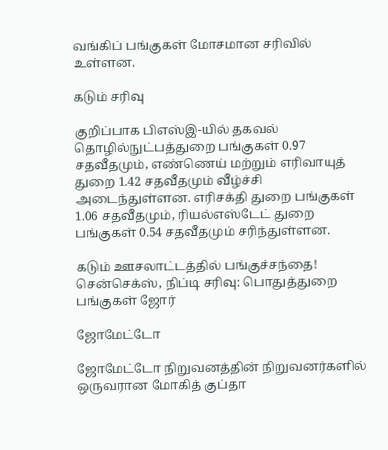வங்கிப் பங்குகள் மோசமான சரிவில் உள்ளன.

கடும் சரிவு

குறிப்பாக பிஎஸ்இ-யில் தகவல் தொழில்நுட்பத்துறை பங்குகள் 0.97 சதவீதமும், எண்ணெய் மற்றும் எரிவாயுத் துறை 1.42 சதவீதமும் வீழ்ச்சி அடைந்துள்ளன. எரிசக்தி துறை பங்குகள் 1.06 சதவீதமும், ரியல்எஸ்டேட் துறை பங்குகள் 0.54 சதவீதமும் சரிந்துள்ளன.

கடும் ஊசலாட்டத்தில் பங்குச்சந்தை! சென்செக்ஸ், நிப்டி சரிவு: பொதுத்துறை பங்குகள் ஜோர்

ஜோமேட்டோ

ஜோமேட்டோ நிறுவனத்தின் நிறுவனர்களில் ஒருவரான மோகித் குப்தா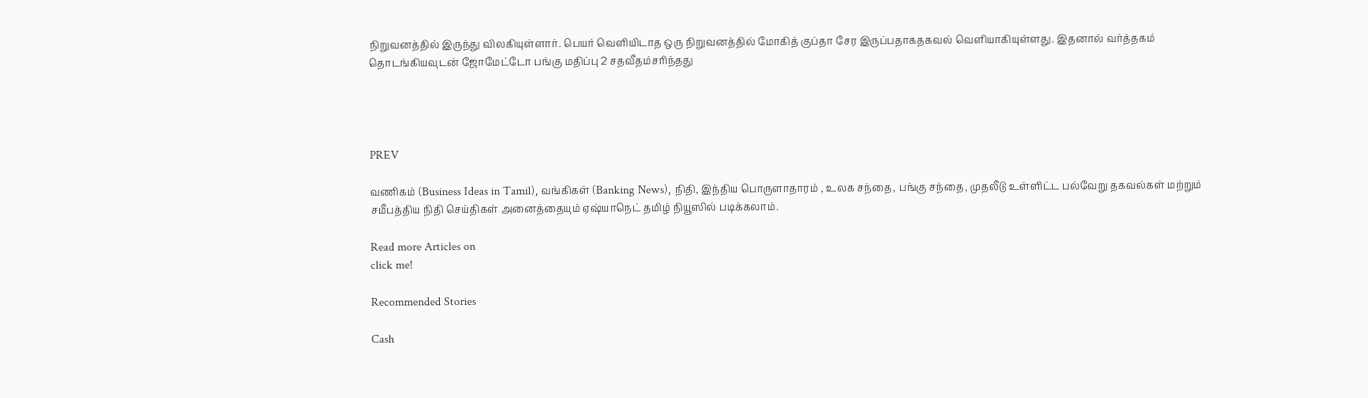நிறுவனத்தில் இருந்து விலகியுள்ளார். பெயர் வெளியிடாத ஒரு நிறுவனத்தில் மோகித் குப்தா சேர இருப்பதாகதகவல் வெளியாகியுள்ளது. இதனால் வர்த்தகம் தொடங்கியவுடன் ஜோமேட்டோ பங்கு மதிப்பு 2 சதவீதம்சரிந்தது




PREV

வணிகம் (Business Ideas in Tamil), வங்கிகள் (Banking News), நிதி, இந்திய பொருளாதாரம் , உலக சந்தை, பங்கு சந்தை, முதலீடு உள்ளிட்ட பல்வேறு தகவல்கள் மற்றும் சமீபத்திய நிதி செய்திகள் அனைத்தையும் ஏஷ்யாநெட் தமிழ் நியூஸில் படிக்கலாம்.

Read more Articles on
click me!

Recommended Stories

Cash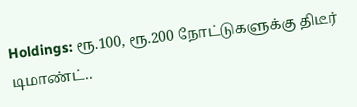Holdings: ரூ.100, ரூ.200 நோட்டுகளுக்கு திடீர் டிமாண்ட்..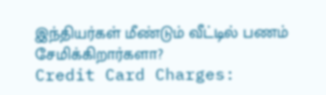இந்தியர்கள் மீண்டும் வீட்டில் பணம் சேமிக்கிறார்களா?
Credit Card Charges: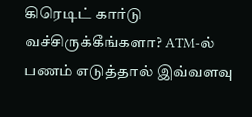கிரெடிட் கார்டு வச்சிருக்கீங்களா? ATM-ல் பணம் எடுத்தால் இவ்வளவு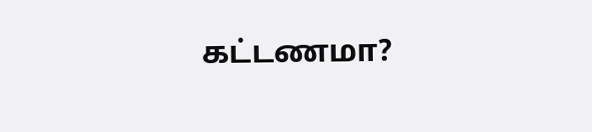கட்டணமா?